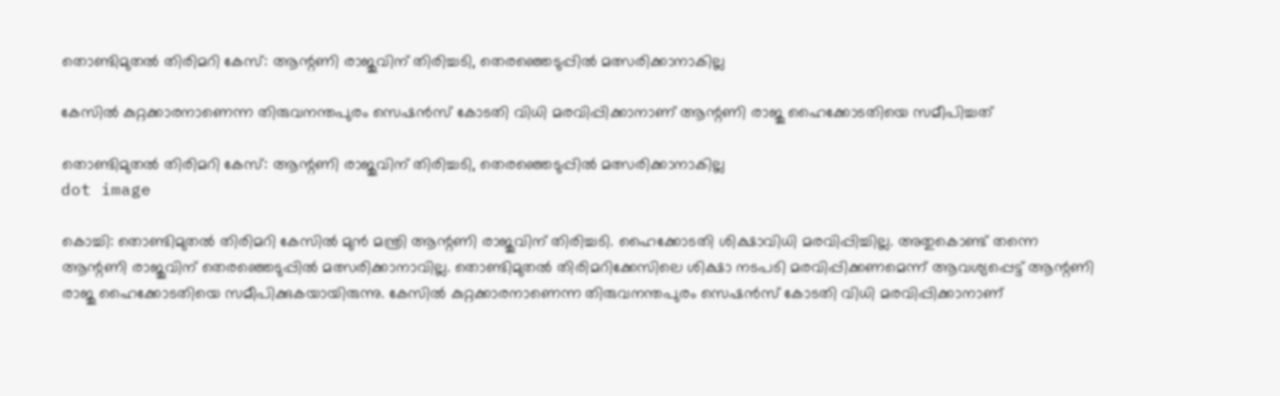തൊണ്ടിമുതല്‍ തിരിമറി കേസ്: ആന്റണി രാജുവിന് തിരിച്ചടി, തെരഞ്ഞെടുപ്പില്‍ മത്സരിക്കാനാകില്ല

കേസില്‍ കുറ്റക്കാരനാണെന്ന തിരുവനന്തപുരം സെഷന്‍സ് കോടതി വിധി മരവിപ്പിക്കാനാണ് ആന്റണി രാജു ഹൈക്കോടതിയെ സമീപിച്ചത്

തൊണ്ടിമുതല്‍ തിരിമറി കേസ്: ആന്റണി രാജുവിന് തിരിച്ചടി, തെരഞ്ഞെടുപ്പില്‍ മത്സരിക്കാനാകില്ല
dot image

കൊച്ചി: തൊണ്ടിമുതല്‍ തിരിമറി കേസില്‍ മുന്‍ മന്ത്രി ആന്റണി രാജുവിന് തിരിച്ചടി. ഹൈക്കോടതി ശിക്ഷാവിധി മരവിപ്പിച്ചില്ല. അതുകൊണ്ട് തന്നെ ആന്റണി രാജുവിന് തെരഞ്ഞെടുപ്പില്‍ മത്സരിക്കാനാവില്ല. തൊണ്ടിമുതല്‍ തിരിമറിക്കേസിലെ ശിക്ഷാ നടപടി മരവിപ്പിക്കണമെന്ന് ആവശ്യപ്പെട്ട് ആന്റണി രാജു ഹൈക്കോടതിയെ സമീപിക്കുകയായിരുന്നു. കേസില്‍ കുറ്റക്കാരനാണെന്ന തിരുവനന്തപുരം സെഷന്‍സ് കോടതി വിധി മരവിപ്പിക്കാനാണ്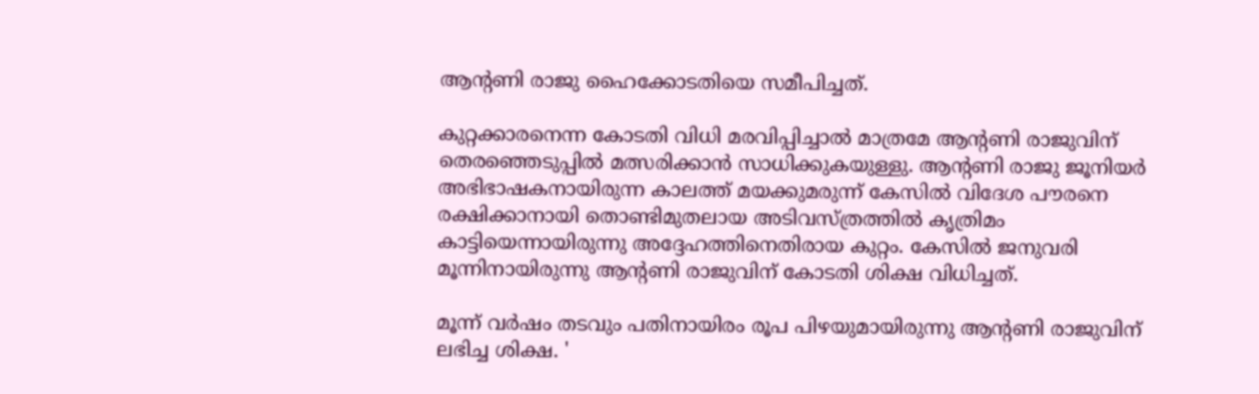ആന്റണി രാജു ഹൈക്കോടതിയെ സമീപിച്ചത്.

കുറ്റക്കാരനെന്ന കോടതി വിധി മരവിപ്പിച്ചാല്‍ മാത്രമേ ആന്റണി രാജുവിന് തെരഞ്ഞെടുപ്പില്‍ മത്സരിക്കാന്‍ സാധിക്കുകയുള്ളു. ആന്റണി രാജു ജൂനിയര്‍ അഭിഭാഷകനായിരുന്ന കാലത്ത് മയക്കുമരുന്ന് കേസില്‍ വിദേശ പൗരനെ രക്ഷിക്കാനായി തൊണ്ടിമുതലായ അടിവസ്ത്രത്തില്‍ കൃത്രിമം കാട്ടിയെന്നായിരുന്നു അദ്ദേഹത്തിനെതിരായ കുറ്റം. കേസില്‍ ജനുവരി മൂന്നിനായിരുന്നു ആന്റണി രാജുവിന് കോടതി ശിക്ഷ വിധിച്ചത്.

മൂന്ന് വര്‍ഷം തടവും പതിനായിരം രൂപ പിഴയുമായിരുന്നു ആന്റണി രാജുവിന് ലഭിച്ച ശിക്ഷ. '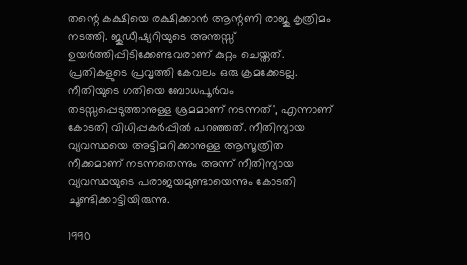തന്റെ കക്ഷിയെ രക്ഷിക്കാന്‍ ആന്റണി രാജു കൃത്രിമം നടത്തി. ജുഡീഷ്യറിയുടെ അന്തസ്സ് ഉയര്‍ത്തിപ്പിടിക്കേണ്ടവരാണ് കുറ്റം ചെയ്തത്. പ്രതികളുടെ പ്രവൃത്തി കേവലം ഒരു ക്രമക്കേടല്ല. നീതിയുടെ ഗതിയെ ബോധപൂര്‍വം തടസ്സപ്പെടുത്താനുള്ള ശ്രമമാണ് നടന്നത്', എന്നാണ് കോടതി വിധിപ്പകര്‍പ്പില്‍ പറഞ്ഞത്. നീതിന്യായ വ്യവസ്ഥയെ അട്ടിമറിക്കാനുള്ള ആസൂത്രിത നീക്കമാണ് നടന്നതെന്നും അന്ന് നീതിന്യായ വ്യവസ്ഥയുടെ പരാജയമുണ്ടായെന്നും കോടതി ചൂണ്ടിക്കാട്ടിയിരുന്നു.

1990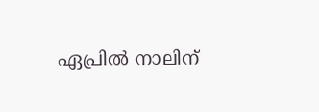ഏപ്രില്‍ നാലിന്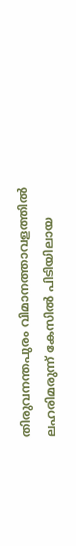തിരുവനന്തപുരം വിമാനത്താവളത്തില്‍ ലഹരിമരുന്ന് കേസില്‍ പിടിയിലായ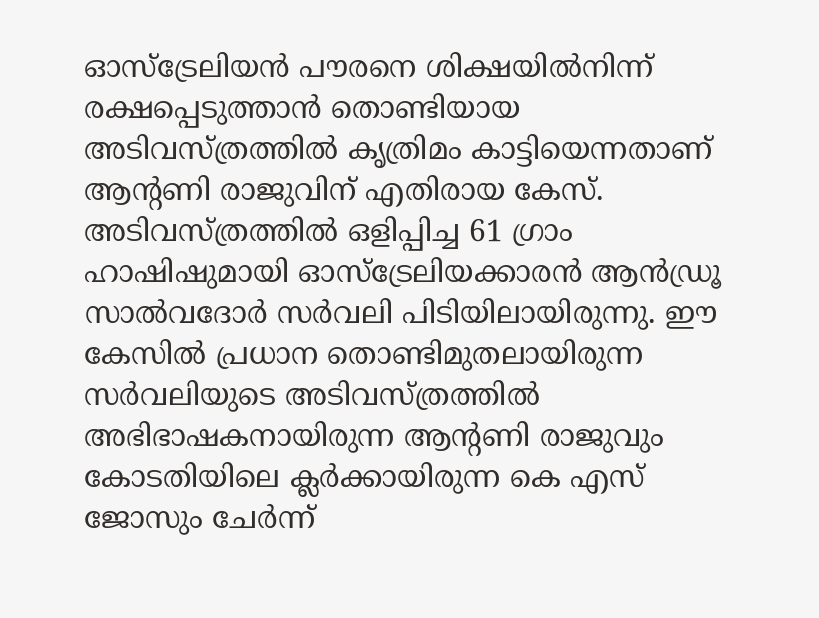ഓസ്‌ട്രേലിയന്‍ പൗരനെ ശിക്ഷയില്‍നിന്ന് രക്ഷപ്പെടുത്താന്‍ തൊണ്ടിയായ അടിവസ്ത്രത്തില്‍ കൃത്രിമം കാട്ടിയെന്നതാണ് ആന്റണി രാജുവിന് എതിരായ കേസ്. അടിവസ്ത്രത്തില്‍ ഒളിപ്പിച്ച 61 ഗ്രാം ഹാഷിഷുമായി ഓസ്‌ട്രേലിയക്കാരന്‍ ആന്‍ഡ്രൂ സാല്‍വദോര്‍ സര്‍വലി പിടിയിലായിരുന്നു. ഈ കേസില്‍ പ്രധാന തൊണ്ടിമുതലായിരുന്ന സര്‍വലിയുടെ അടിവസ്ത്രത്തില്‍ അഭിഭാഷകനായിരുന്ന ആന്റണി രാജുവും കോടതിയിലെ ക്ലര്‍ക്കായിരുന്ന കെ എസ് ജോസും ചേര്‍ന്ന്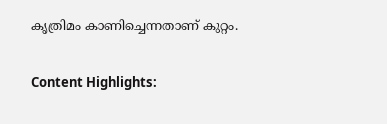കൃത്രിമം കാണിച്ചെന്നതാണ് കുറ്റം.

Content Highlights: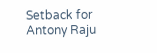Setback for Antony Raju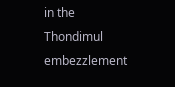in the Thondimul embezzlement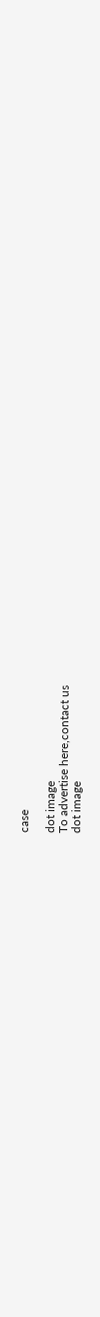case

dot image
To advertise here,contact us
dot image